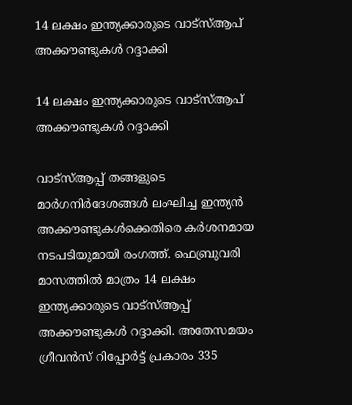14 ലക്ഷം ഇന്ത്യക്കാരുടെ വാട്‌സ്ആപ് അക്കൗണ്ടുകള്‍ റദ്ദാക്കി

14 ലക്ഷം ഇന്ത്യക്കാരുടെ വാട്‌സ്ആപ് അക്കൗണ്ടുകള്‍ റദ്ദാക്കി

വാട്‌സ്ആപ്പ് തങ്ങളുടെ മാര്‍ഗനിര്‍ദേശങ്ങള്‍ ലംഘിച്ച ഇന്ത്യന്‍ അക്കൗണ്ടുകള്‍ക്കെതിരെ കര്‍ശനമായ നടപടിയുമായി രംഗത്ത്. ഫെബ്രുവരി മാസത്തില്‍ മാത്രം 14 ലക്ഷം ഇന്ത്യക്കാരുടെ വാട്‌സ്ആപ്പ് അക്കൗണ്ടുകള്‍ റദ്ദാക്കി. അതേസമയം ഗ്രീവന്‍സ് റിപ്പോര്‍ട്ട് പ്രകാരം 335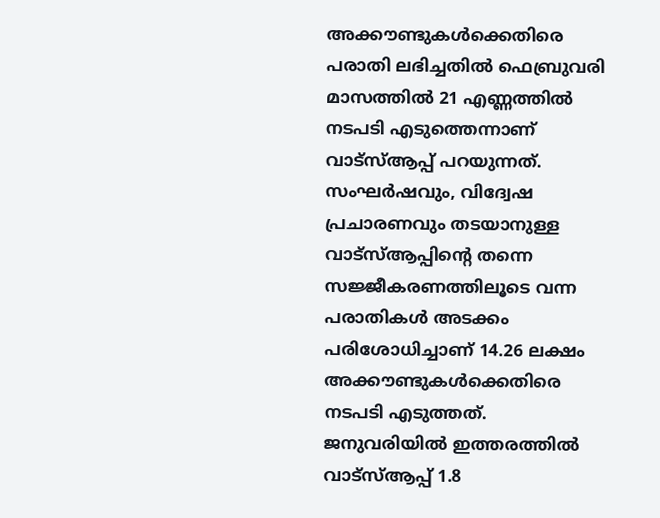അക്കൗണ്ടുകള്‍ക്കെതിരെ പരാതി ലഭിച്ചതില്‍ ഫെബ്രുവരി മാസത്തില്‍ 21 എണ്ണത്തില്‍ നടപടി എടുത്തെന്നാണ് വാട്‌സ്ആപ്പ് പറയുന്നത്.
സംഘര്‍ഷവും, വിദ്വേഷ പ്രചാരണവും തടയാനുള്ള വാട്‌സ്ആപ്പിന്റെ തന്നെ സജ്ജീകരണത്തിലൂടെ വന്ന പരാതികള്‍ അടക്കം പരിശോധിച്ചാണ് 14.26 ലക്ഷം അക്കൗണ്ടുകള്‍ക്കെതിരെ നടപടി എടുത്തത്. ജനുവരിയില്‍ ഇത്തരത്തില്‍ വാട്‌സ്ആപ്പ് 1.8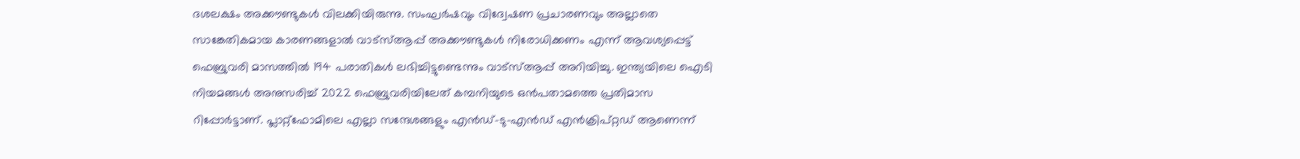ദശലക്ഷം അക്കൗണ്ടുകള്‍ വിലക്കിയിരുന്നു. സംഘര്‍ഷവും വിദ്വേഷണ പ്രചാരണവും അല്ലാതെ സാങ്കേതികമായ കാരണങ്ങളാല്‍ വാട്‌സ്ആപ്പ് അക്കൗണ്ടുകള്‍ നിരോധിക്കണം എന്ന് ആവശ്യപ്പെട്ട് ഫെബ്രുവരി മാസത്തില്‍ 194 പരാതികള്‍ ലഭിച്ചിട്ടുണ്ടെന്നും വാട്‌സ്ആപ്പ് അറിയിച്ചു. ഇന്ത്യയിലെ ഐടി നിയമങ്ങള്‍ അനുസരിച്ച് 2022 ഫെബ്രുവരിയിലേത് കമ്പനിയുടെ ഒന്‍പതാമത്തെ പ്രതിമാസ റിപ്പോര്‍ട്ടാണ്. പ്ലാറ്റ്ഫോമിലെ എല്ലാ സന്ദേശങ്ങളും എന്‍ഡ്-ടു-എന്‍ഡ് എന്‍ക്രിപ്റ്റഡ് ആണെന്ന്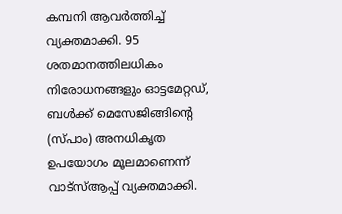കമ്പനി ആവര്‍ത്തിച്ച് വ്യക്തമാക്കി. 95 ശതമാനത്തിലധികം നിരോധനങ്ങളും ഓട്ടമേറ്റഡ്, ബള്‍ക്ക് മെസേജിങ്ങിന്റെ (സ്പാം) അനധികൃത ഉപയോഗം മൂലമാണെന്ന് വാട്‌സ്ആപ്പ് വ്യക്തമാക്കി.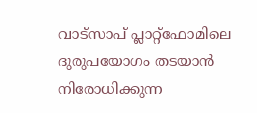വാട്‌സാപ് പ്ലാറ്റ്ഫോമിലെ ദുരുപയോഗം തടയാന്‍ നിരോധിക്കുന്ന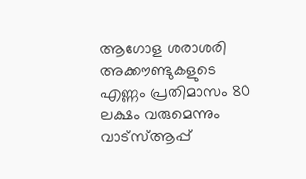ആഗോള ശരാശരി അക്കൗണ്ടുകളുടെ എണ്ണം പ്രതിമാസം 80 ലക്ഷം വരുമെന്നും വാട്‌സ്ആപ്പ്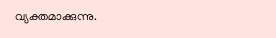വ്യക്തമാക്കുന്നു.